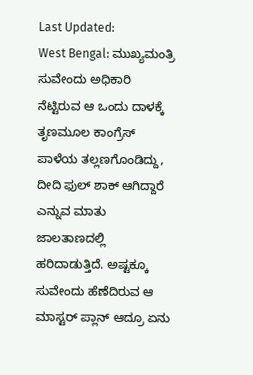Last Updated:
West Bengal: ಮುಖ್ಯಮಂತ್ರಿ ಸುವೇಂದು ಅಧಿಕಾರಿ ನೆಟ್ಟಿರುವ ಆ ಒಂದು ದಾಳಕ್ಕೆ ತೃಣಮೂಲ ಕಾಂಗ್ರೆಸ್ ಪಾಳೆಯ ತಲ್ಲಣಗೊಂಡಿದ್ದು, ದೀದಿ ಫುಲ್ ಶಾಕ್ ಆಗಿದ್ದಾರೆ ಎನ್ನುವ ಮಾತು ಜಾಲತಾಣದಲ್ಲಿ ಹರಿದಾಡುತ್ತಿದೆ. ಅಷ್ಟಕ್ಕೂ ಸುವೇಂದು ಹೆಣೆದಿರುವ ಆ ಮಾಸ್ಟರ್ ಪ್ಲಾನ್ ಆದ್ರೂ ಏನು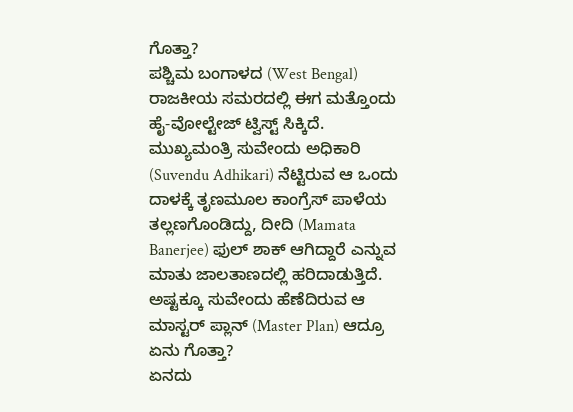ಗೊತ್ತಾ?
ಪಶ್ಚಿಮ ಬಂಗಾಳದ (West Bengal) ರಾಜಕೀಯ ಸಮರದಲ್ಲಿ ಈಗ ಮತ್ತೊಂದು ಹೈ-ವೋಲ್ಟೇಜ್ ಟ್ವಿಸ್ಟ್ ಸಿಕ್ಕಿದೆ. ಮುಖ್ಯಮಂತ್ರಿ ಸುವೇಂದು ಅಧಿಕಾರಿ (Suvendu Adhikari) ನೆಟ್ಟಿರುವ ಆ ಒಂದು ದಾಳಕ್ಕೆ ತೃಣಮೂಲ ಕಾಂಗ್ರೆಸ್ ಪಾಳೆಯ ತಲ್ಲಣಗೊಂಡಿದ್ದು, ದೀದಿ (Mamata Banerjee) ಫುಲ್ ಶಾಕ್ ಆಗಿದ್ದಾರೆ ಎನ್ನುವ ಮಾತು ಜಾಲತಾಣದಲ್ಲಿ ಹರಿದಾಡುತ್ತಿದೆ. ಅಷ್ಟಕ್ಕೂ ಸುವೇಂದು ಹೆಣೆದಿರುವ ಆ ಮಾಸ್ಟರ್ ಪ್ಲಾನ್ (Master Plan) ಆದ್ರೂ ಏನು ಗೊತ್ತಾ?
ಏನದು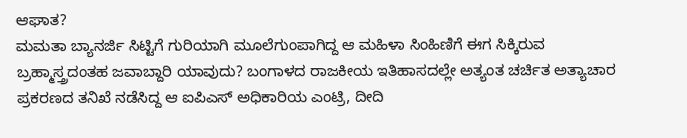ಆಘಾತ?
ಮಮತಾ ಬ್ಯಾನರ್ಜಿ ಸಿಟ್ಟಿಗೆ ಗುರಿಯಾಗಿ ಮೂಲೆಗುಂಪಾಗಿದ್ದ ಆ ಮಹಿಳಾ ಸಿಂಹಿಣಿಗೆ ಈಗ ಸಿಕ್ಕಿರುವ ಬ್ರಹ್ಮಾಸ್ತ್ರದಂತಹ ಜವಾಬ್ದಾರಿ ಯಾವುದು? ಬಂಗಾಳದ ರಾಜಕೀಯ ಇತಿಹಾಸದಲ್ಲೇ ಅತ್ಯಂತ ಚರ್ಚಿತ ಅತ್ಯಾಚಾರ ಪ್ರಕರಣದ ತನಿಖೆ ನಡೆಸಿದ್ದ ಆ ಐಪಿಎಸ್ ಅಧಿಕಾರಿಯ ಎಂಟ್ರಿ, ದೀದಿ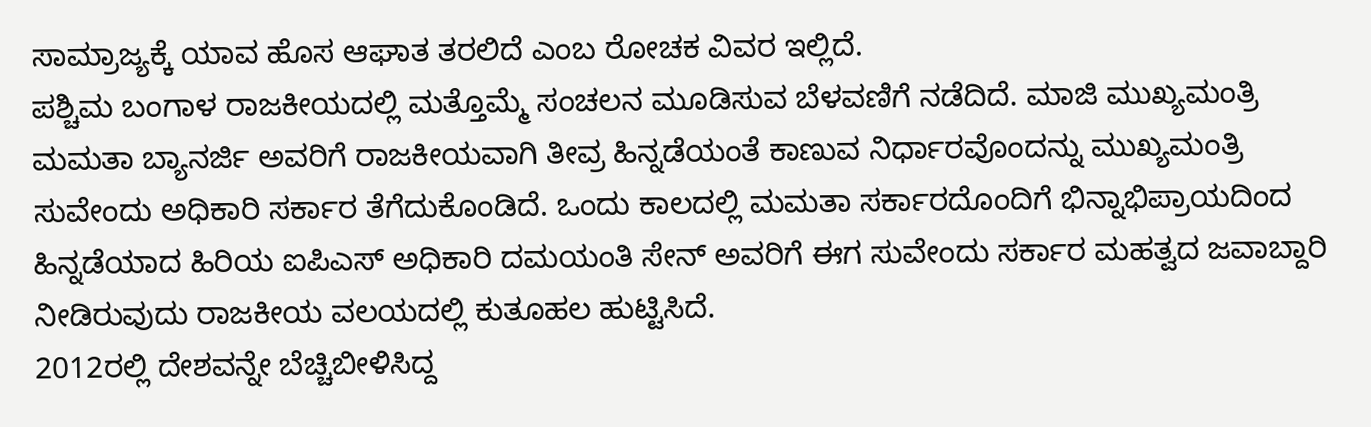ಸಾಮ್ರಾಜ್ಯಕ್ಕೆ ಯಾವ ಹೊಸ ಆಘಾತ ತರಲಿದೆ ಎಂಬ ರೋಚಕ ವಿವರ ಇಲ್ಲಿದೆ.
ಪಶ್ಚಿಮ ಬಂಗಾಳ ರಾಜಕೀಯದಲ್ಲಿ ಮತ್ತೊಮ್ಮೆ ಸಂಚಲನ ಮೂಡಿಸುವ ಬೆಳವಣಿಗೆ ನಡೆದಿದೆ. ಮಾಜಿ ಮುಖ್ಯಮಂತ್ರಿ ಮಮತಾ ಬ್ಯಾನರ್ಜಿ ಅವರಿಗೆ ರಾಜಕೀಯವಾಗಿ ತೀವ್ರ ಹಿನ್ನಡೆಯಂತೆ ಕಾಣುವ ನಿರ್ಧಾರವೊಂದನ್ನು ಮುಖ್ಯಮಂತ್ರಿ ಸುವೇಂದು ಅಧಿಕಾರಿ ಸರ್ಕಾರ ತೆಗೆದುಕೊಂಡಿದೆ. ಒಂದು ಕಾಲದಲ್ಲಿ ಮಮತಾ ಸರ್ಕಾರದೊಂದಿಗೆ ಭಿನ್ನಾಭಿಪ್ರಾಯದಿಂದ ಹಿನ್ನಡೆಯಾದ ಹಿರಿಯ ಐಪಿಎಸ್ ಅಧಿಕಾರಿ ದಮಯಂತಿ ಸೇನ್ ಅವರಿಗೆ ಈಗ ಸುವೇಂದು ಸರ್ಕಾರ ಮಹತ್ವದ ಜವಾಬ್ದಾರಿ ನೀಡಿರುವುದು ರಾಜಕೀಯ ವಲಯದಲ್ಲಿ ಕುತೂಹಲ ಹುಟ್ಟಿಸಿದೆ.
2012ರಲ್ಲಿ ದೇಶವನ್ನೇ ಬೆಚ್ಚಿಬೀಳಿಸಿದ್ದ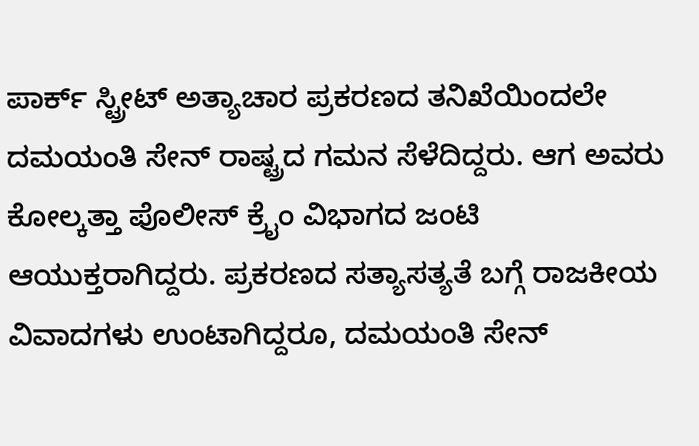ಪಾರ್ಕ್ ಸ್ಟ್ರೀಟ್ ಅತ್ಯಾಚಾರ ಪ್ರಕರಣದ ತನಿಖೆಯಿಂದಲೇ ದಮಯಂತಿ ಸೇನ್ ರಾಷ್ಟ್ರದ ಗಮನ ಸೆಳೆದಿದ್ದರು. ಆಗ ಅವರು ಕೋಲ್ಕತ್ತಾ ಪೊಲೀಸ್ ಕ್ರೈಂ ವಿಭಾಗದ ಜಂಟಿ ಆಯುಕ್ತರಾಗಿದ್ದರು. ಪ್ರಕರಣದ ಸತ್ಯಾಸತ್ಯತೆ ಬಗ್ಗೆ ರಾಜಕೀಯ ವಿವಾದಗಳು ಉಂಟಾಗಿದ್ದರೂ, ದಮಯಂತಿ ಸೇನ್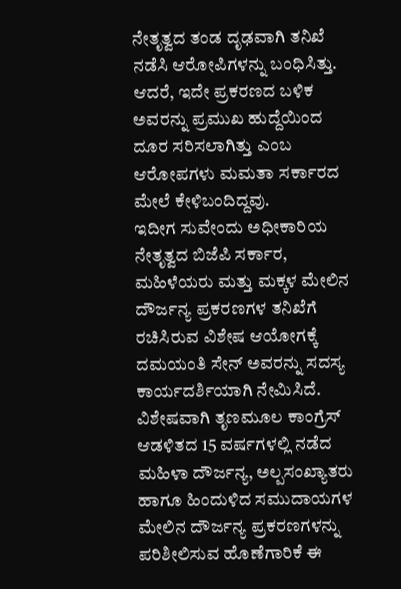ನೇತೃತ್ವದ ತಂಡ ದೃಢವಾಗಿ ತನಿಖೆ ನಡೆಸಿ ಆರೋಪಿಗಳನ್ನು ಬಂಧಿಸಿತ್ತು. ಆದರೆ, ಇದೇ ಪ್ರಕರಣದ ಬಳಿಕ ಅವರನ್ನು ಪ್ರಮುಖ ಹುದ್ದೆಯಿಂದ ದೂರ ಸರಿಸಲಾಗಿತ್ತು ಎಂಬ ಆರೋಪಗಳು ಮಮತಾ ಸರ್ಕಾರದ ಮೇಲೆ ಕೇಳಿಬಂದಿದ್ದವು.
ಇದೀಗ ಸುವೇಂದು ಅಧೀಕಾರಿಯ ನೇತೃತ್ವದ ಬಿಜೆಪಿ ಸರ್ಕಾರ, ಮಹಿಳೆಯರು ಮತ್ತು ಮಕ್ಕಳ ಮೇಲಿನ ದೌರ್ಜನ್ಯ ಪ್ರಕರಣಗಳ ತನಿಖೆಗೆ ರಚಿಸಿರುವ ವಿಶೇಷ ಆಯೋಗಕ್ಕೆ ದಮಯಂತಿ ಸೇನ್ ಅವರನ್ನು ಸದಸ್ಯ ಕಾರ್ಯದರ್ಶಿಯಾಗಿ ನೇಮಿಸಿದೆ. ವಿಶೇಷವಾಗಿ ತೃಣಮೂಲ ಕಾಂಗ್ರೆಸ್ ಆಡಳಿತದ 15 ವರ್ಷಗಳಲ್ಲಿ ನಡೆದ ಮಹಿಳಾ ದೌರ್ಜನ್ಯ, ಅಲ್ಪಸಂಖ್ಯಾತರು ಹಾಗೂ ಹಿಂದುಳಿದ ಸಮುದಾಯಗಳ ಮೇಲಿನ ದೌರ್ಜನ್ಯ ಪ್ರಕರಣಗಳನ್ನು ಪರಿಶೀಲಿಸುವ ಹೊಣೆಗಾರಿಕೆ ಈ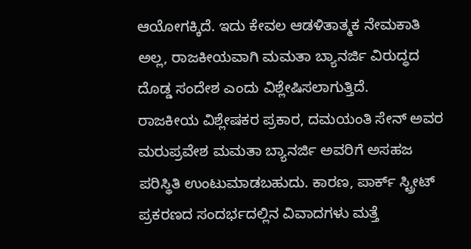ಆಯೋಗಕ್ಕಿದೆ. ಇದು ಕೇವಲ ಆಡಳಿತಾತ್ಮಕ ನೇಮಕಾತಿ ಅಲ್ಲ, ರಾಜಕೀಯವಾಗಿ ಮಮತಾ ಬ್ಯಾನರ್ಜಿ ವಿರುದ್ಧದ ದೊಡ್ಡ ಸಂದೇಶ ಎಂದು ವಿಶ್ಲೇಷಿಸಲಾಗುತ್ತಿದೆ.
ರಾಜಕೀಯ ವಿಶ್ಲೇಷಕರ ಪ್ರಕಾರ, ದಮಯಂತಿ ಸೇನ್ ಅವರ ಮರುಪ್ರವೇಶ ಮಮತಾ ಬ್ಯಾನರ್ಜಿ ಅವರಿಗೆ ಅಸಹಜ ಪರಿಸ್ಥಿತಿ ಉಂಟುಮಾಡಬಹುದು. ಕಾರಣ, ಪಾರ್ಕ್ ಸ್ಟ್ರೀಟ್ ಪ್ರಕರಣದ ಸಂದರ್ಭದಲ್ಲಿನ ವಿವಾದಗಳು ಮತ್ತೆ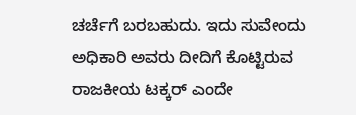ಚರ್ಚೆಗೆ ಬರಬಹುದು. ಇದು ಸುವೇಂದು ಅಧಿಕಾರಿ ಅವರು ದೀದಿಗೆ ಕೊಟ್ಟಿರುವ ರಾಜಕೀಯ ಟಕ್ಕರ್ ಎಂದೇ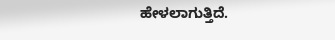ಹೇಳಲಾಗುತ್ತಿದೆ.